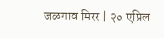जळगाव मिरर | २० एप्रिल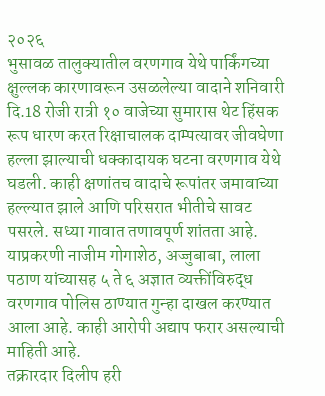२०२६
भुसावळ तालुक्यातील वरणगाव येथे पार्किंगच्या क्षुल्लक कारणावरून उसळलेल्या वादाने शनिवारी दि.18 रोजी रात्री १० वाजेच्या सुमारास थेट हिंसक रूप धारण करत रिक्षाचालक दाम्पत्यावर जीवघेणा हल्ला झाल्याची धक्कादायक घटना वरणगाव येथे घडली. काही क्षणांतच वादाचे रूपांतर जमावाच्या हल्ल्यात झाले आणि परिसरात भीतीचे सावट पसरले. सध्या गावात तणावपूर्ण शांतता आहे. याप्रकरणी नाजीम गोगाशेठ, अज्जुबाबा, लाला पठाण यांच्यासह ५ ते ६ अज्ञात व्यक्तींविरुद्ध वरणगाव पोलिस ठाण्यात गुन्हा दाखल करण्यात आला आहे. काही आरोपी अद्याप फरार असल्याची माहिती आहे.
तक्रारदार दिलीप हरी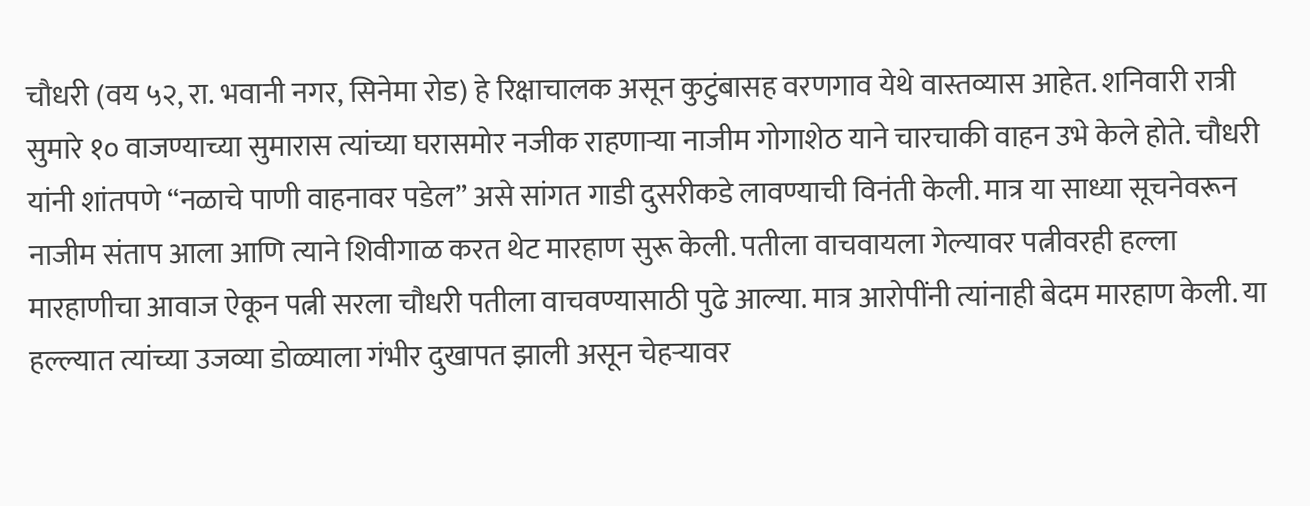चौधरी (वय ५२, रा. भवानी नगर, सिनेमा रोड) हे रिक्षाचालक असून कुटुंबासह वरणगाव येथे वास्तव्यास आहेत. शनिवारी रात्री सुमारे १० वाजण्याच्या सुमारास त्यांच्या घरासमोर नजीक राहणाऱ्या नाजीम गोगाशेठ याने चारचाकी वाहन उभे केले होते. चौधरी यांनी शांतपणे “नळाचे पाणी वाहनावर पडेल” असे सांगत गाडी दुसरीकडे लावण्याची विनंती केली. मात्र या साध्या सूचनेवरून नाजीम संताप आला आणि त्याने शिवीगाळ करत थेट मारहाण सुरू केली. पतीला वाचवायला गेल्यावर पत्नीवरही हल्ला मारहाणीचा आवाज ऐकून पत्नी सरला चौधरी पतीला वाचवण्यासाठी पुढे आल्या. मात्र आरोपींनी त्यांनाही बेदम मारहाण केली. या हल्ल्यात त्यांच्या उजव्या डोळ्याला गंभीर दुखापत झाली असून चेहऱ्यावर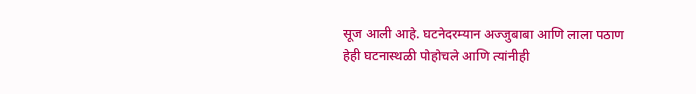सूज आली आहे. घटनेदरम्यान अज्जुबाबा आणि लाला पठाण हेही घटनास्थळी पोहोचले आणि त्यांनीही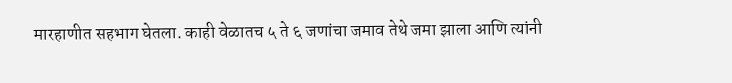मारहाणीत सहभाग घेतला. काही वेळातच ५ ते ६ जणांचा जमाव तेथे जमा झाला आणि त्यांनी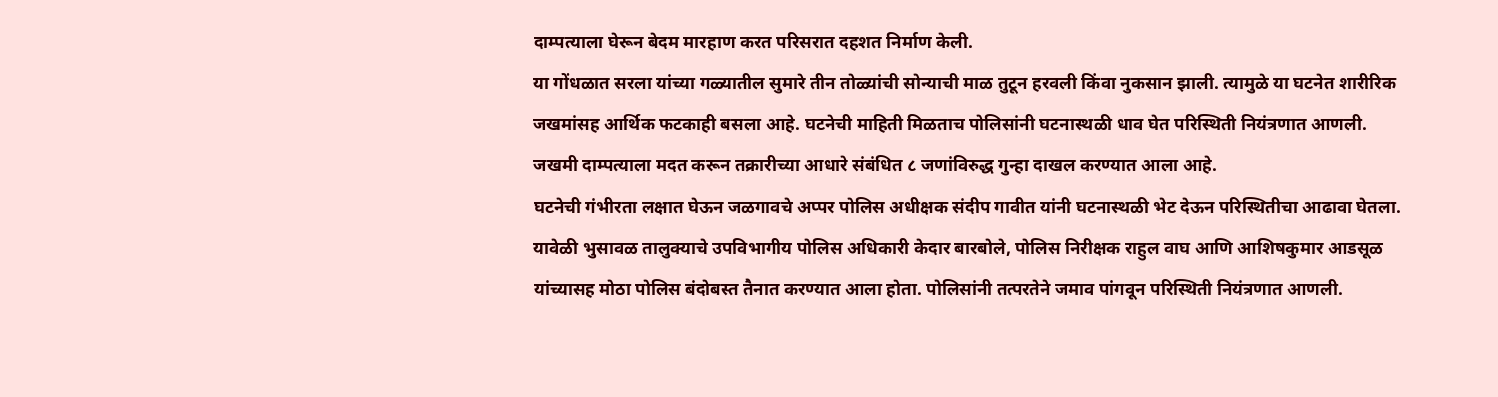दाम्पत्याला घेरून बेदम मारहाण करत परिसरात दहशत निर्माण केली.
या गोंधळात सरला यांच्या गळ्यातील सुमारे तीन तोळ्यांची सोन्याची माळ तुटून हरवली किंवा नुकसान झाली. त्यामुळे या घटनेत शारीरिक जखमांसह आर्थिक फटकाही बसला आहे. घटनेची माहिती मिळताच पोलिसांनी घटनास्थळी धाव घेत परिस्थिती नियंत्रणात आणली. जखमी दाम्पत्याला मदत करून तक्रारीच्या आधारे संबंधित ८ जणांविरुद्ध गुन्हा दाखल करण्यात आला आहे.
घटनेची गंभीरता लक्षात घेऊन जळगावचे अप्पर पोलिस अधीक्षक संदीप गावीत यांनी घटनास्थळी भेट देऊन परिस्थितीचा आढावा घेतला. यावेळी भुसावळ तालुक्याचे उपविभागीय पोलिस अधिकारी केदार बारबोले, पोलिस निरीक्षक राहुल वाघ आणि आशिषकुमार आडसूळ यांच्यासह मोठा पोलिस बंदोबस्त तैनात करण्यात आला होता. पोलिसांनी तत्परतेने जमाव पांगवून परिस्थिती नियंत्रणात आणली.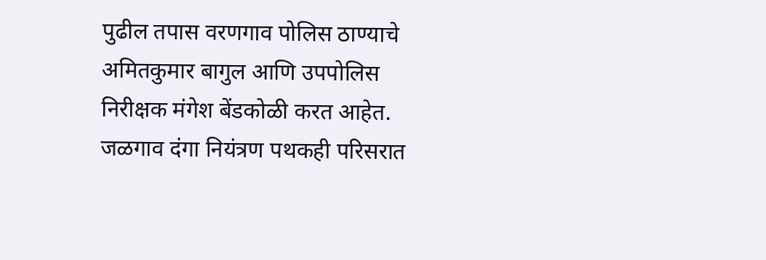पुढील तपास वरणगाव पोलिस ठाण्याचे अमितकुमार बागुल आणि उपपोलिस निरीक्षक मंगेश बेंडकोळी करत आहेत. जळगाव दंगा नियंत्रण पथकही परिसरात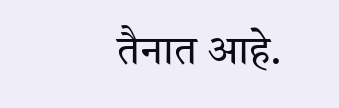तैनात आहे.